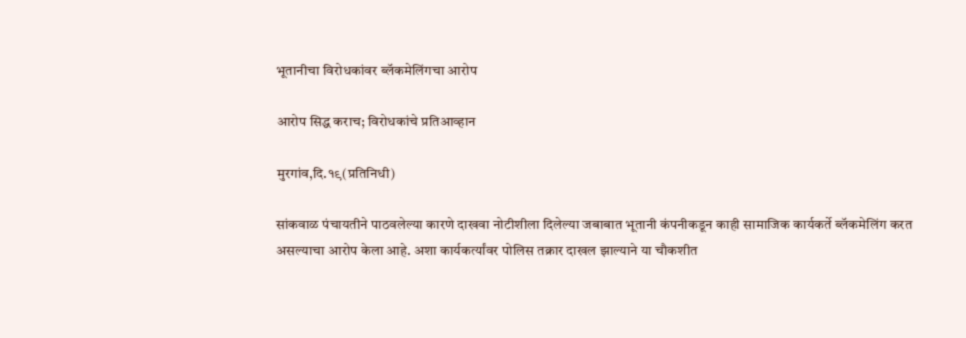भूतानीचा विरोधकांवर ब्लॅकमेलिंगचा आरोप

आरोप सिद्ध कराच; विरोधकांचे प्रतिआव्हान

मुरगांव,दि.१९(प्रतिनिधी)

सांकवाळ पंचायतीने पाठवलेल्या कारणे दाखवा नोटीशीला दिलेल्या जबाबात भूतानी कंपनीकडून काही सामाजिक कार्यकर्ते ब्लॅकमेलिंग करत असल्याचा आरोप केला आहे. अशा कार्यकर्त्यांवर पोलिस तक्रार दाखल झाल्याने या चौकशीत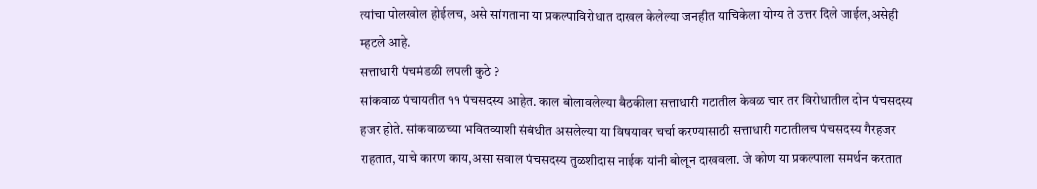त्यांचा पोलखोल होईलच, असे सांगताना या प्रकल्पाविरोधात दाखल केलेल्या जनहीत याचिकेला योग्य ते उत्तर दिले जाईल,असेही म्हटले आहे.
सत्ताधारी पंचमंडळी लपली कुठे ?
सांकवाळ पंचायतीत ११ पंचसदस्य आहेत. काल बोलावलेल्या बैठकीला सत्ताधारी गटातील केवळ चार तर विरोधातील दोन पंचसदस्य हजर होते. सांकवाळच्या भवितव्याशी संबंधीत असलेल्या या विषयावर चर्चा करण्यासाठी सत्ताधारी गटातीलच पंचसदस्य गैरहजर राहतात, याचे कारण काय,असा सवाल पंचसदस्य तुळशीदास नाईक यांनी बोलून दाखवला. जे कोण या प्रकल्पाला समर्थन करतात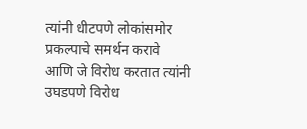त्यांनी धीटपणे लोकांसमोर प्रकल्पाचे समर्थन करावे आणि जे विरोध करतात त्यांनी उघडपणे विरोध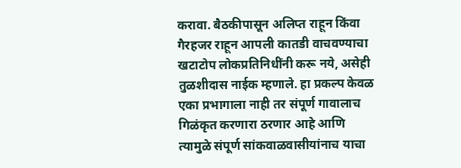करावा. बैठकीपासून अलिप्त राहून किंवा गैरहजर राहून आपली कातडी वाचवण्याचा खटाटोप लोकप्रतिनिधींनी करू नये, असेही तुळशीदास नाईक म्हणाले. हा प्रकल्प केवळ एका प्रभागाला नाही तर संपूर्ण गावालाच गिळंकृत करणारा ठरणार आहे आणि त्यामुळे संपूर्ण सांकवाळवासीयांनाच याचा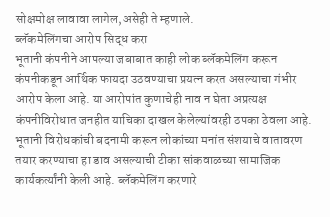सोक्षमोक्ष लावावा लागेल,असेही ते म्हणाले.
ब्लॅकमेलिंगचा आरोप सिद्ध करा
भूतानी कंपनीने आपल्या जबाबात काही लोक ब्लॅकमेलिंग करून कंपनीकडून आर्थिक फायदा उठवण्याचा प्रयत्न करत असल्याचा गंभीर आरोप केला आहे. या आरोपांत कुणाचेही नाव न घेता अप्रत्यक्ष कंपनीविरोधात जनहीत याचिका दाखल केलेल्यांवरही ठपका ठेवला आहे. भूतानी विरोधकांची बदनामी करून लोकांच्या मनांत संशयाचे वातावरण तयार करण्याचा हा डाव असल्याची टीका सांकवाळच्या सामाजिक कार्यकर्त्यांनी केली आहे. ब्लॅकमेलिंग करणारे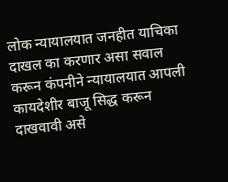लोक न्यायालयात जनहीत याचिका दाखल का करणार असा सवाल करून कंपनीने न्यायालयात आपली कायदेशीर बाजू सिद्ध करून दाखवावी असे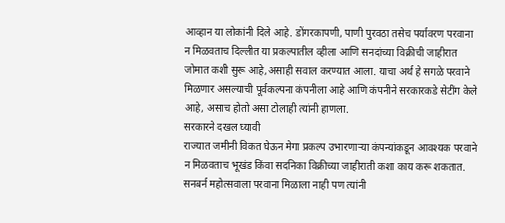आव्हान या लोकांनी दिले आहे. डोंगरकापणी, पाणी पुरवठा तसेच पर्यावरण परवाना न मिळवताच दिल्लीत या प्रकल्पातील व्हीला आणि सनदांच्या विक्रीची जाहीरात जोमात कशी सुरू आहे,असाही सवाल करण्यात आला. याचा अर्थ हे सगळे परवाने मिळणार असल्याची पूर्वकल्पना कंपनीला आहे आणि कंपनीने सरकारकडे सेटींग केले आहे, असाच होतो असा टोलाही त्यांनी हाणला.
सरकारने दखल घ्यावी
राज्यात जमीनी विकत घेऊन मेगा प्रकल्प उभारणाऱ्या कंपन्यांकडून आवश्यक परवाने न मिळवताच भूखंड किंवा सदनिका विक्रीच्या जाहीराती कशा काय करू शकतात. सनबर्न महोत्सवाला परवाना मिळाला नाही पण त्यांनी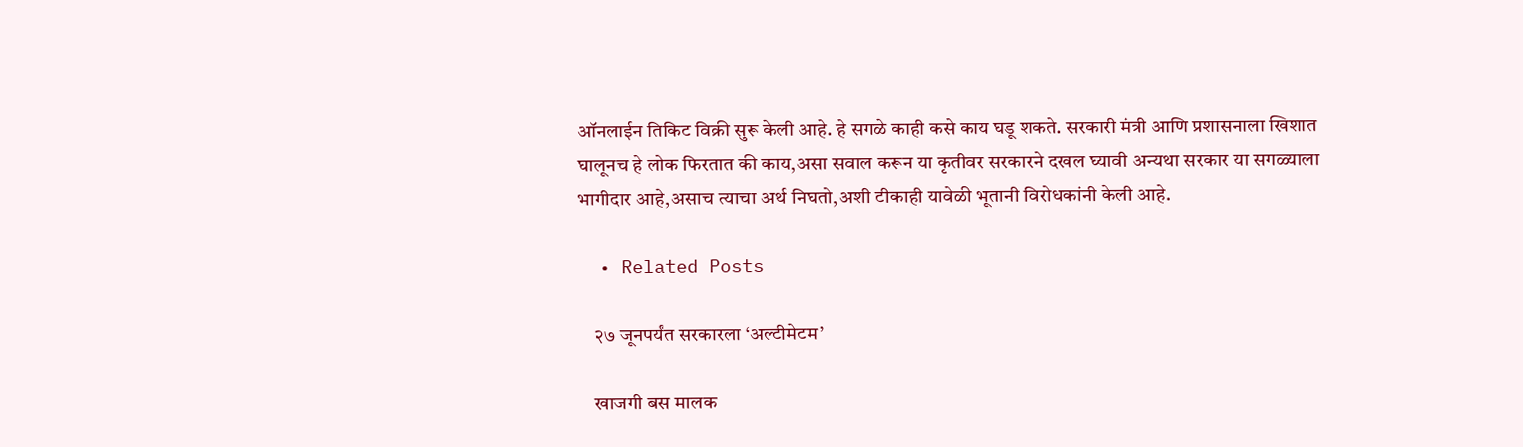ऑनलाईन तिकिट विक्री सुरू केली आहे. हे सगळे काही कसे काय घडू शकते. सरकारी मंत्री आणि प्रशासनाला खिशात घालूनच हे लोक फिरतात की काय,असा सवाल करून या कृतीवर सरकारने दखल घ्यावी अन्यथा सरकार या सगळ्याला भागीदार आहे,असाच त्याचा अर्थ निघतो,अशी टीकाही यावेळी भूतानी विरोधकांनी केली आहे.

  • Related Posts

    २७ जूनपर्यंत सरकारला ‘अल्टीमेटम’

    खाजगी बस मालक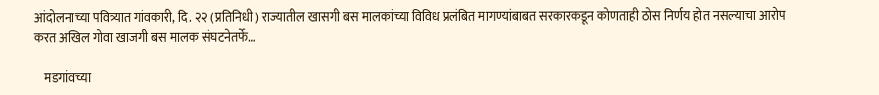आंदोलनाच्या पवित्र्यात गांवकारी, दि. २२ (प्रतिनिधी) राज्यातील खासगी बस मालकांच्या विविध प्रलंबित मागण्यांबाबत सरकारकडून कोणताही ठोस निर्णय होत नसल्याचा आरोप करत अखिल गोवा खाजगी बस मालक संघटनेतर्फे…

    मडगांवच्या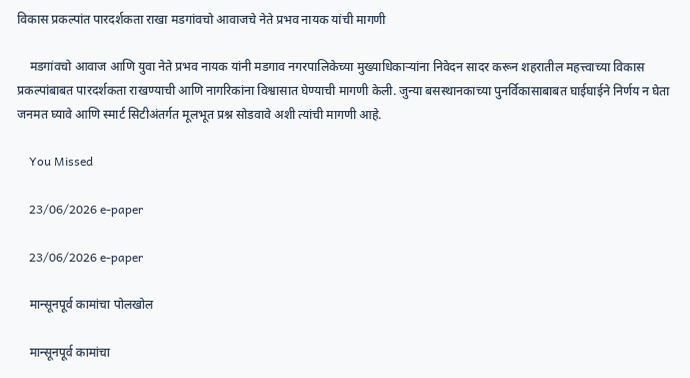विकास प्रकल्पांत पारदर्शकता राखा मडगांवचो आवाजचे नेते प्रभव नायक यांची मागणी

    मडगांवचो आवाज आणि युवा नेते प्रभव नायक यांनी मडगाव नगरपालिकेच्या मुख्याधिकाऱ्यांना निवेदन सादर करून शहरातील महत्त्वाच्या विकास प्रकल्पांबाबत पारदर्शकता राखण्याची आणि नागरिकांना विश्वासात घेण्याची मागणी केली. जुन्या बसस्थानकाच्या पुनर्विकासाबाबत घाईघाईने निर्णय न घेता जनमत घ्यावे आणि स्मार्ट सिटीअंतर्गत मूलभूत प्रश्न सोडवावे अशी त्यांची मागणी आहे.

    You Missed

    23/06/2026 e-paper

    23/06/2026 e-paper

    मान्सूनपूर्व कामांचा पोलखोल

    मान्सूनपूर्व कामांचा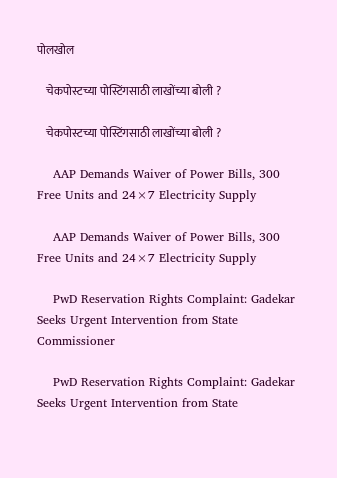पोलखोल

    चेकपोस्टच्या पोस्टिंगसाठी लाखोंच्या बोली ?

    चेकपोस्टच्या पोस्टिंगसाठी लाखोंच्या बोली ?

    AAP Demands Waiver of Power Bills, 300 Free Units and 24×7 Electricity Supply

    AAP Demands Waiver of Power Bills, 300 Free Units and 24×7 Electricity Supply

    PwD Reservation Rights Complaint: Gadekar Seeks Urgent Intervention from State Commissioner

    PwD Reservation Rights Complaint: Gadekar Seeks Urgent Intervention from State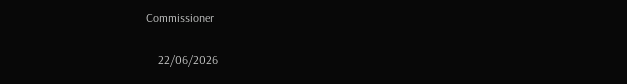Commissioner

    22/06/2026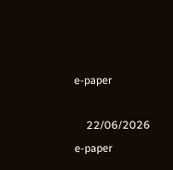e-paper

    22/06/2026 e-paper